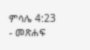ምሳሌ 4:23 - መጽሐፍ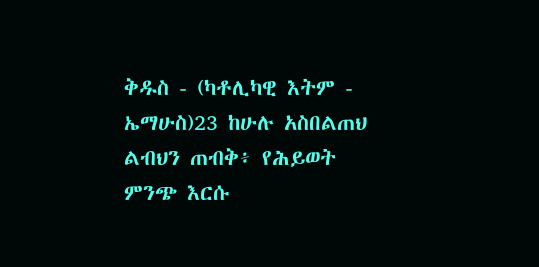ቅዱስ - (ካቶሊካዊ እትም - ኤማሁስ)23 ከሁሉ አስበልጠህ ልብህን ጠብቅ፥ የሕይወት ምንጭ እርሱ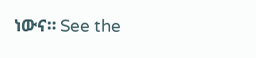ነውና። See the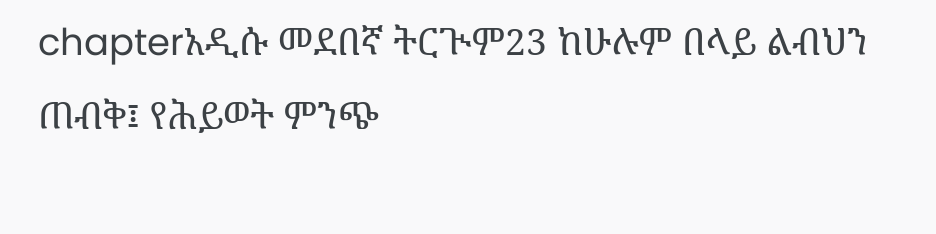chapterአዲሱ መደበኛ ትርጒም23 ከሁሉም በላይ ልብህን ጠብቅ፤ የሕይወት ምንጭ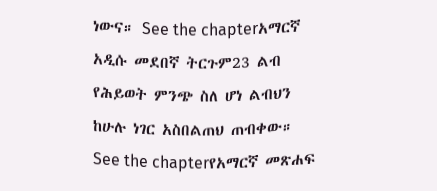ነውና። See the chapterአማርኛ አዲሱ መደበኛ ትርጉም23 ልብ የሕይወት ምንጭ ስለ ሆነ ልብህን ከሁሉ ነገር አስበልጠህ ጠብቀው። See the chapterየአማርኛ መጽሐፍ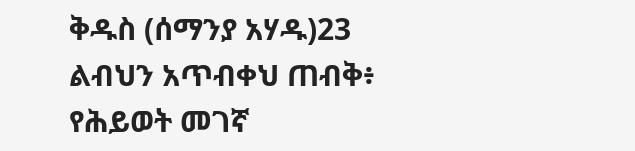ቅዱስ (ሰማንያ አሃዱ)23 ልብህን አጥብቀህ ጠብቅ፥ የሕይወት መገኛ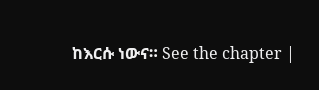ከእርሱ ነውና። See the chapter |